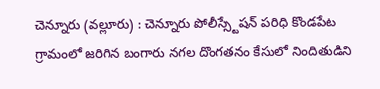చెన్నూరు (వల్లూరు) : చెన్నూరు పోలీస్స్టేషన్ పరిధి కొండపేట గ్రామంలో జరిగిన బంగారు నగల దొంగతనం కేసులో నిందితుడిని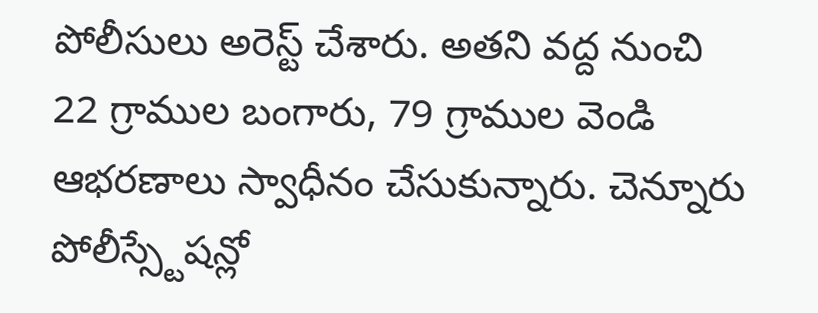పోలీసులు అరెస్ట్ చేశారు. అతని వద్ద నుంచి 22 గ్రాముల బంగారు, 79 గ్రాముల వెండి ఆభరణాలు స్వాధీనం చేసుకున్నారు. చెన్నూరు పోలీస్స్టేషన్లో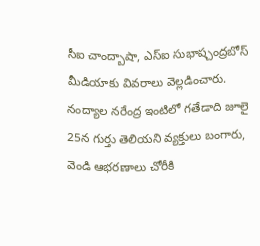సీఐ చాంద్బాషా, ఎస్ఐ సుభాష్చంద్రబోస్ మీడియాకు వివరాలు వెల్లడించారు. నంద్యాల నరేంద్ర ఇంటిలో గతేడాది జూలై 25న గుర్తు తెలియని వ్యక్తులు బంగారు, వెండి ఆభరణాలు చోరీకి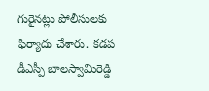గురైనట్లు పోలీసులకు ఫిర్యాదు చేశారు. కడప డీఎస్పీ బాలస్వామిరెడ్డి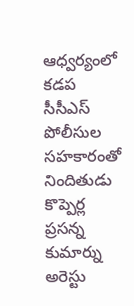ఆధ్వర్యంలో కడప సీసీఎస్ పోలీసుల సహకారంతో నిందితుడు కొప్పెర్ల ప్రసన్న కుమార్ను అరెస్టు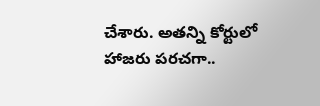చేశారు. అతన్ని కోర్టులో హాజరు పరచగా..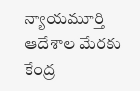న్యాయమూర్తి ఆదేశాల మేరకు కేంద్ర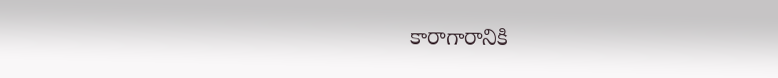కారాగారానికి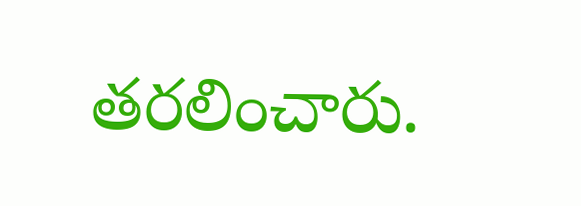తరలించారు.